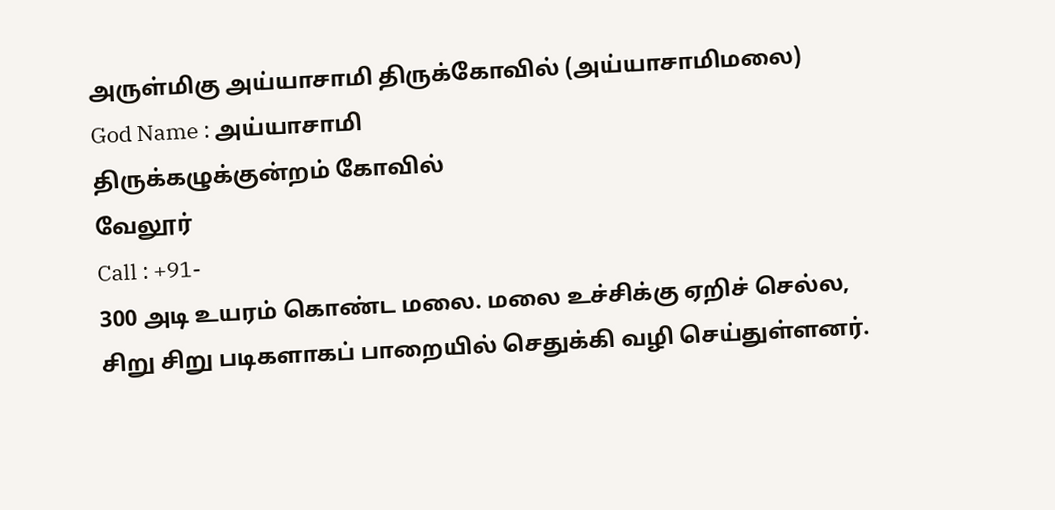அருள்மிகு அய்யாசாமி திருக்கோவில் (அய்யாசாமிமலை)
God Name : அய்யாசாமி
திருக்கழுக்குன்றம் கோவில்
வேலூர்
Call : +91-
300 அடி உயரம் கொண்ட மலை. மலை உச்சிக்கு ஏறிச் செல்ல, சிறு சிறு படிகளாகப் பாறையில் செதுக்கி வழி செய்துள்ளனர்.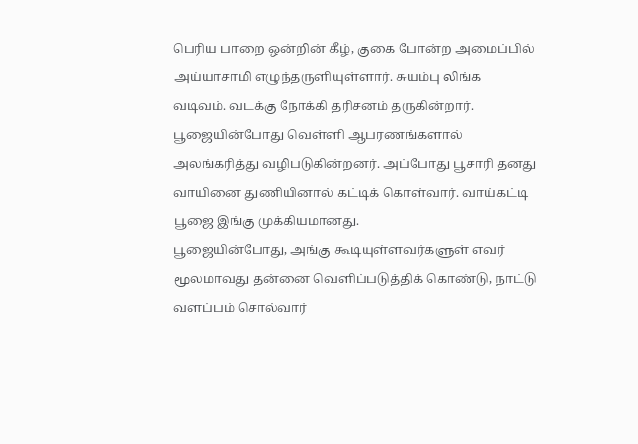பெரிய பாறை ஒன்றின் கீழ், குகை போன்ற அமைப்பில் அய்யாசாமி எழுந்தருளியுள்ளார். சுயம்பு லிங்க வடிவம். வடக்கு நோக்கி தரிசனம் தருகின்றார். பூஜையின்போது வெள்ளி ஆபரணங்களால் அலங்கரித்து வழிபடுகின்றனர். அப்போது பூசாரி தனது வாயினை துணியினால் கட்டிக் கொள்வார். வாய்கட்டி பூஜை இங்கு முக்கியமானது.
பூஜையின்போது, அங்கு கூடியுள்ளவர்களுள் எவர் மூலமாவது தன்னை வெளிப்படுத்திக் கொண்டு, நாட்டு வளப்பம் சொல்வார்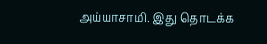அய்யாசாமி. இது தொடக்க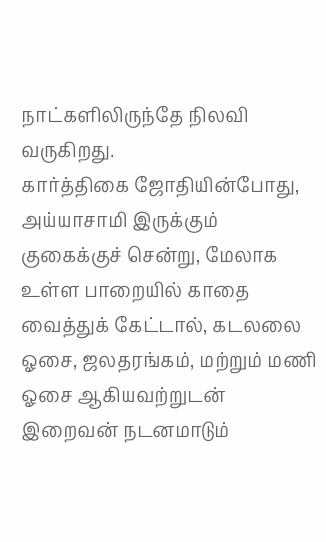நாட்களிலிருந்தே நிலவி வருகிறது.
கார்த்திகை ஜோதியின்போது, அய்யாசாமி இருக்கும் குகைக்குச் சென்று, மேலாக உள்ள பாறையில் காதை வைத்துக் கேட்டால், கடலலை ஓசை, ஜலதரங்கம், மற்றும் மணி ஓசை ஆகியவற்றுடன் இறைவன் நடனமாடும்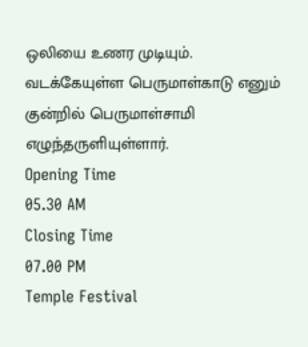ஒலியை உணர முடியும்.
வடக்கேயுள்ள பெருமாள்காடு எனும் குன்றில் பெருமாள்சாமி எழுந்தருளியுள்ளார்.
Opening Time
05.30 AM
Closing Time
07.00 PM
Temple Festival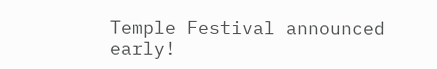Temple Festival announced early!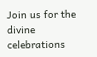Join us for the divine celebrations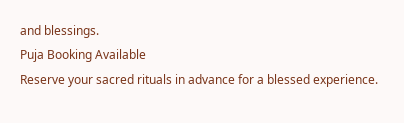and blessings.
Puja Booking Available
Reserve your sacred rituals in advance for a blessed experience.